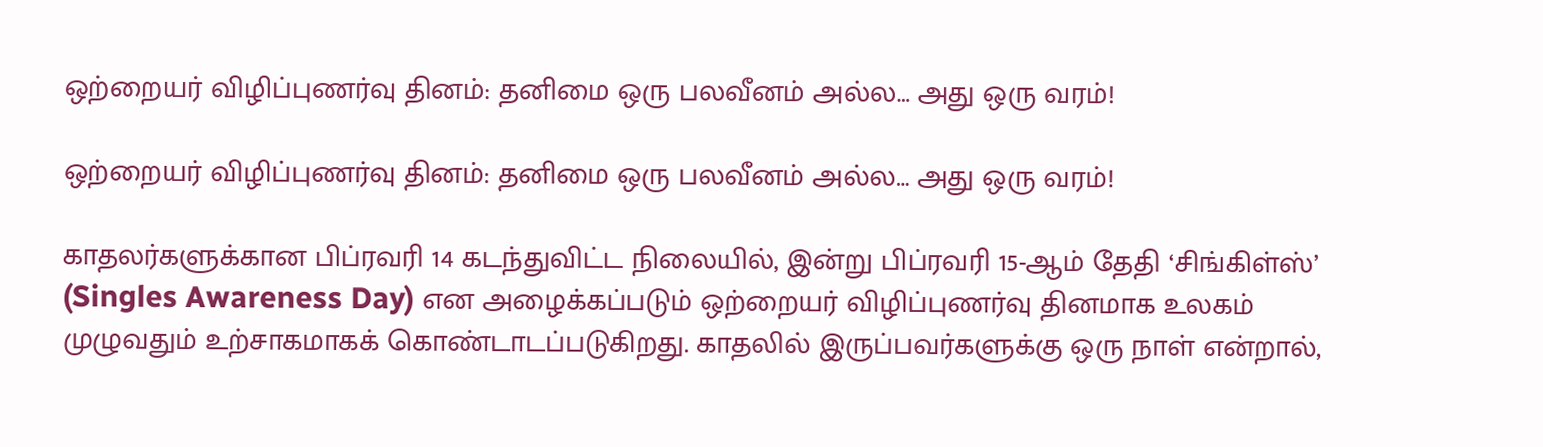ஒற்றையர் விழிப்புணர்வு தினம்: தனிமை ஒரு பலவீனம் அல்ல… அது ஒரு வரம்!

ஒற்றையர் விழிப்புணர்வு தினம்: தனிமை ஒரு பலவீனம் அல்ல… அது ஒரு வரம்!

காதலர்களுக்கான பிப்ரவரி 14 கடந்துவிட்ட நிலையில், இன்று பிப்ரவரி 15-ஆம் தேதி ‘சிங்கிள்ஸ்’ (Singles Awareness Day) என அழைக்கப்படும் ஒற்றையர் விழிப்புணர்வு தினமாக உலகம் முழுவதும் உற்சாகமாகக் கொண்டாடப்படுகிறது. காதலில் இருப்பவர்களுக்கு ஒரு நாள் என்றால்,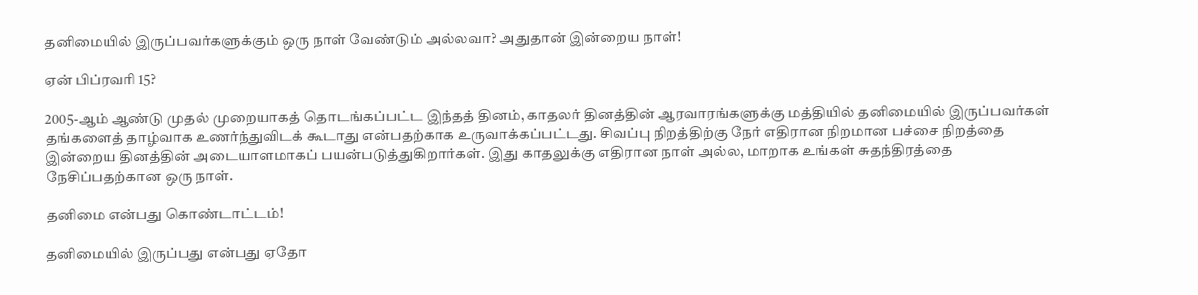தனிமையில் இருப்பவர்களுக்கும் ஒரு நாள் வேண்டும் அல்லவா? அதுதான் இன்றைய நாள்!

ஏன் பிப்ரவரி 15?

2005-ஆம் ஆண்டு முதல் முறையாகத் தொடங்கப்பட்ட இந்தத் தினம், காதலர் தினத்தின் ஆரவாரங்களுக்கு மத்தியில் தனிமையில் இருப்பவர்கள் தங்களைத் தாழ்வாக உணர்ந்துவிடக் கூடாது என்பதற்காக உருவாக்கப்பட்டது. சிவப்பு நிறத்திற்கு நேர் எதிரான நிறமான பச்சை நிறத்தை இன்றைய தினத்தின் அடையாளமாகப் பயன்படுத்துகிறார்கள். இது காதலுக்கு எதிரான நாள் அல்ல, மாறாக உங்கள் சுதந்திரத்தை நேசிப்பதற்கான ஒரு நாள்.

தனிமை என்பது கொண்டாட்டம்!

தனிமையில் இருப்பது என்பது ஏதோ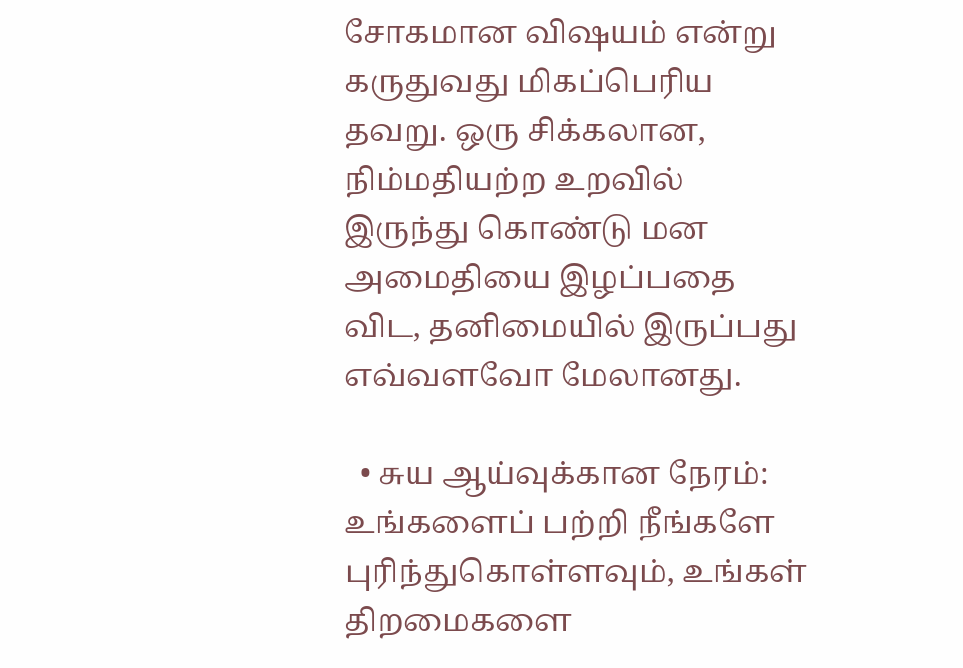சோகமான விஷயம் என்று கருதுவது மிகப்பெரிய தவறு. ஒரு சிக்கலான, நிம்மதியற்ற உறவில் இருந்து கொண்டு மன அமைதியை இழப்பதை விட, தனிமையில் இருப்பது எவ்வளவோ மேலானது.

  • சுய ஆய்வுக்கான நேரம்: உங்களைப் பற்றி நீங்களே புரிந்துகொள்ளவும், உங்கள் திறமைகளை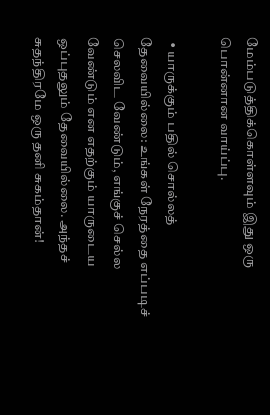மேம்படுத்திக்கொள்ளவும் இது ஒரு பொன்னான வாய்ப்பு.

  • யாருக்கும் பதில் சொல்லத் தேவையில்லை: உங்கள் நேரத்தை எப்படிச் செலவிட வேண்டும், எங்குச் செல்ல வேண்டும் என எதற்கும் யாருடைய ஒப்புதலும் தேவையில்லை. அந்தச் சுதந்திரமே ஒரு தனி சுகம்தான்!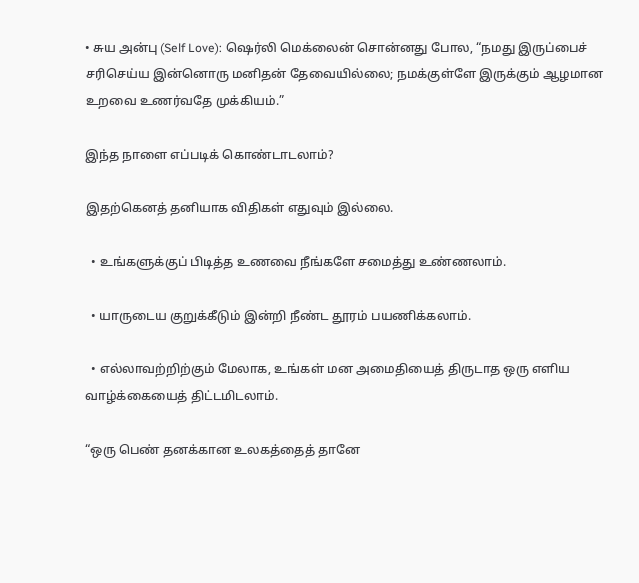• சுய அன்பு (Self Love): ஷெர்லி மெக்லைன் சொன்னது போல, “நமது இருப்பைச் சரிசெய்ய இன்னொரு மனிதன் தேவையில்லை; நமக்குள்ளே இருக்கும் ஆழமான உறவை உணர்வதே முக்கியம்.”

இந்த நாளை எப்படிக் கொண்டாடலாம்?

இதற்கெனத் தனியாக விதிகள் எதுவும் இல்லை.

  • உங்களுக்குப் பிடித்த உணவை நீங்களே சமைத்து உண்ணலாம்.

  • யாருடைய குறுக்கீடும் இன்றி நீண்ட தூரம் பயணிக்கலாம்.

  • எல்லாவற்றிற்கும் மேலாக, உங்கள் மன அமைதியைத் திருடாத ஒரு எளிய வாழ்க்கையைத் திட்டமிடலாம்.

“ஒரு பெண் தனக்கான உலகத்தைத் தானே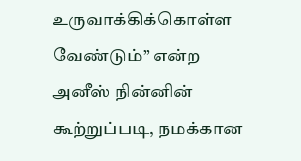உருவாக்கிக்கொள்ள வேண்டும்” என்ற அனீஸ் நின்னின் கூற்றுப்படி, நமக்கான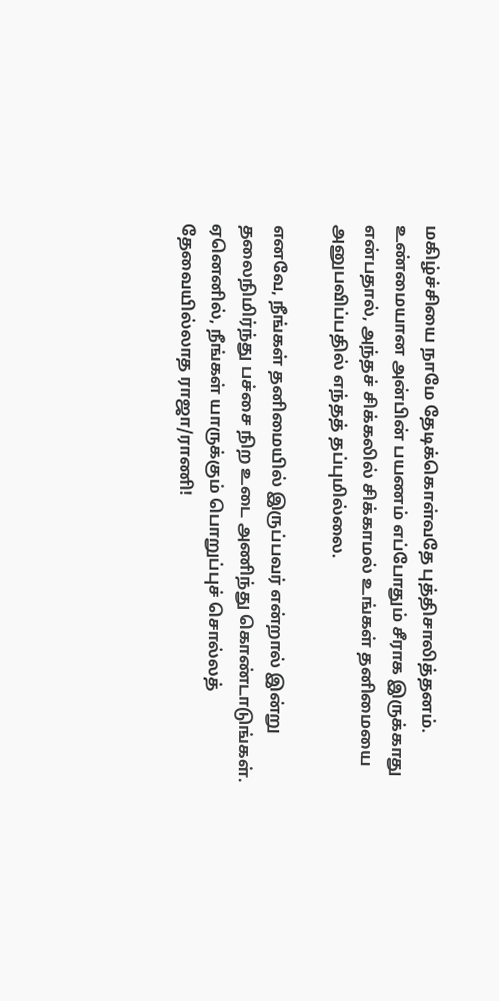மகிழ்ச்சியை நாமே தேடிக்கொள்வதே புத்திசாலித்தனம். உண்மையான அன்பின் பயணம் எப்போதும் சீராக இருக்காது என்பதால், அந்தச் சிக்கலில் சிக்காமல் உங்கள் தனிமையை அனுபவிப்பதில் எந்தத் தப்புமில்லை.

எனவே, நீங்கள் தனிமையில் இருப்பவர் என்றால் இன்று தலைநிமிர்ந்து பச்சை நிற உடை அணிந்து கொண்டாடுங்கள். ஏனெனில், நீங்கள் யாருக்கும் பொறுப்புச் சொல்லத் தேவையில்லாத ராஜா/ராணி!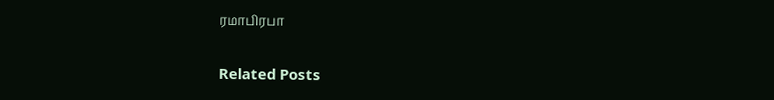ரமாபிரபா

Related Posts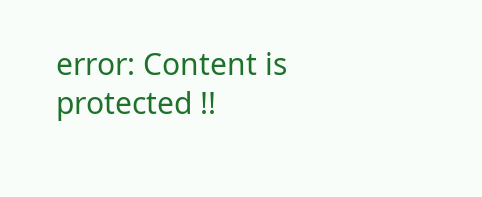error: Content is protected !!